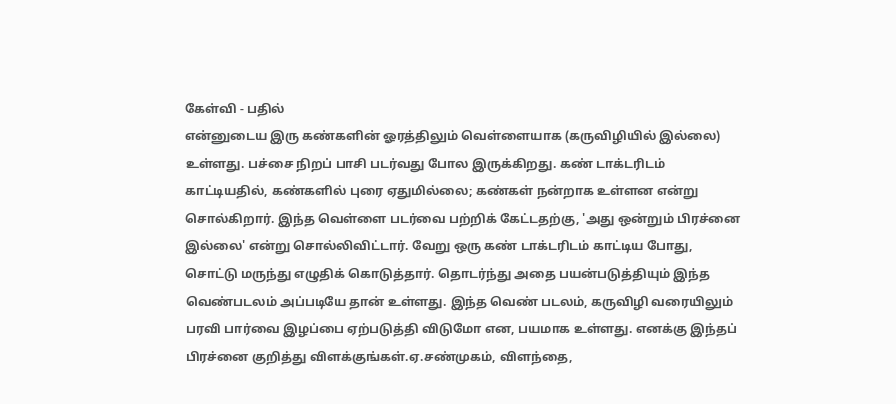கேள்வி - பதில்
என்னுடைய இரு கண்களின் ஓரத்திலும் வெள்ளையாக (கருவிழியில் இல்லை) உள்ளது. பச்சை நிறப் பாசி படர்வது போல இருக்கிறது. கண் டாக்டரிடம் காட்டியதில், கண்களில் புரை ஏதுமில்லை; கண்கள் நன்றாக உள்ளன என்று சொல்கிறார். இந்த வெள்ளை படர்வை பற்றிக் கேட்டதற்கு, 'அது ஒன்றும் பிரச்னை இல்லை' என்று சொல்லிவிட்டார். வேறு ஒரு கண் டாக்டரிடம் காட்டிய போது, சொட்டு மருந்து எழுதிக் கொடுத்தார். தொடர்ந்து அதை பயன்படுத்தியும் இந்த வெண்படலம் அப்படியே தான் உள்ளது. இந்த வெண் படலம், கருவிழி வரையிலும் பரவி பார்வை இழப்பை ஏற்படுத்தி விடுமோ என, பயமாக உள்ளது. எனக்கு இந்தப் பிரச்னை குறித்து விளக்குங்கள்.ஏ.சண்முகம், விளந்தை,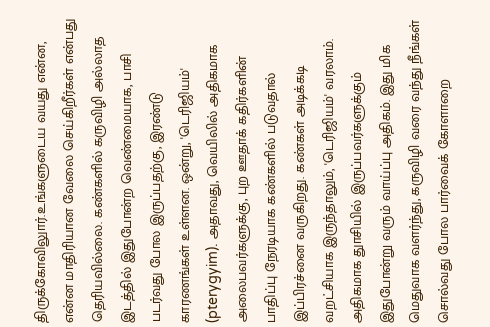திருக்கோவிலுார்.உங்களுடைய வயது என்ன, என்ன மாதிரியான வேலை செய்கிறீர்கள் என்பது தெரியவில்லை. கண்களில் கருவிழி அல்லாத இடத்தில் இதுபோன்ற வெண்மையாக, பாசி படர்வது போல இருப்பதற்கு, இரண்டு காரணங்கள் உள்ளன. ஒன்று, 'டெரிஜியம்' (pterygyim). அதாவது, வெயிலில் அதிகமாக அலைபவர்களுக்கு, புற ஊதாக் கதிர்களின் பாதிப்பு நேரடியாக கண்களில் படுவதால் இப்பிரச்னை வருகிறது. கண்கள் அடிக்கடி வறட்சியாக இருந்தாலும், 'டெரிஜியம்' வரலாம். அதிகமாக துாசியில் இருப்பவர்களுக்கும் இதுபோன்று வரும் வாய்ப்பு அதிகம். இது மிக மெதுவாக வளர்ந்து, கருவிழி வரை வந்து நீங்கள் சொல்வது போல பார்வைக் கோளாறை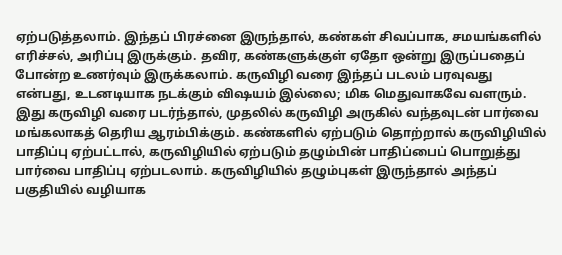ஏற்படுத்தலாம். இந்தப் பிரச்னை இருந்தால், கண்கள் சிவப்பாக, சமயங்களில் எரிச்சல், அரிப்பு இருக்கும். தவிர, கண்களுக்குள் ஏதோ ஒன்று இருப்பதைப் போன்ற உணர்வும் இருக்கலாம். கருவிழி வரை இந்தப் படலம் பரவுவது என்பது, உடனடியாக நடக்கும் விஷயம் இல்லை; மிக மெதுவாகவே வளரும். இது கருவிழி வரை படர்ந்தால், முதலில் கருவிழி அருகில் வந்தவுடன் பார்வை மங்கலாகத் தெரிய ஆரம்பிக்கும். கண்களில் ஏற்படும் தொற்றால் கருவிழியில் பாதிப்பு ஏற்பட்டால், கருவிழியில் ஏற்படும் தழும்பின் பாதிப்பைப் பொறுத்து பார்வை பாதிப்பு ஏற்படலாம். கருவிழியில் தழும்புகள் இருந்தால் அந்தப் பகுதியில் வழியாக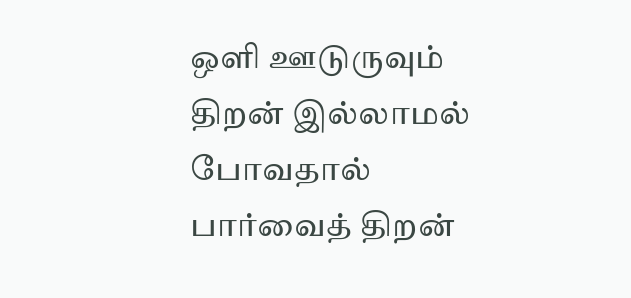ஒளி ஊடுருவும் திறன் இல்லாமல் போவதால் பார்வைத் திறன்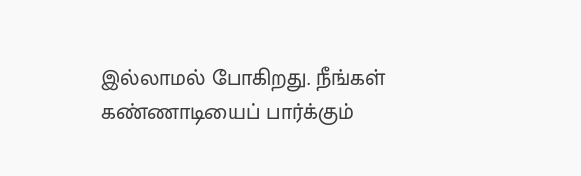இல்லாமல் போகிறது. நீங்கள் கண்ணாடியைப் பார்க்கும்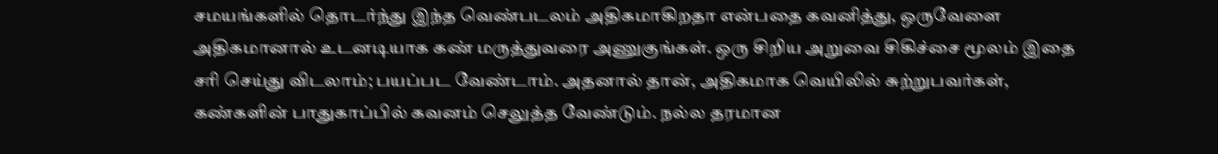சமயங்களில் தொடர்ந்து இந்த வெண்படலம் அதிகமாகிறதா என்பதை கவனித்து, ஒருவேளை அதிகமானால் உடனடியாக கண் மருத்துவரை அணுகுங்கள். ஒரு சிறிய அறுவை சிகிச்சை மூலம் இதை சரி செய்து விடலாம்; பயப்பட வேண்டாம். அதனால் தான், அதிகமாக வெயிலில் சுற்றுபவர்கள், கண்களின் பாதுகாப்பில் கவனம் செலுத்த வேண்டும். நல்ல தரமான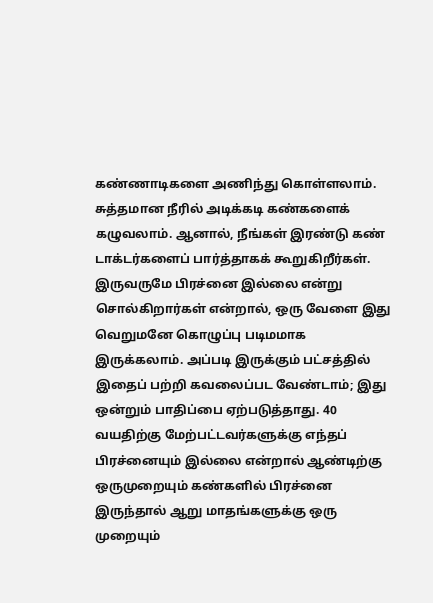கண்ணாடிகளை அணிந்து கொள்ளலாம். சுத்தமான நீரில் அடிக்கடி கண்களைக் கழுவலாம். ஆனால், நீங்கள் இரண்டு கண் டாக்டர்களைப் பார்த்தாகக் கூறுகிறீர்கள். இருவருமே பிரச்னை இல்லை என்று சொல்கிறார்கள் என்றால், ஒரு வேளை இது வெறுமனே கொழுப்பு படிமமாக இருக்கலாம். அப்படி இருக்கும் பட்சத்தில் இதைப் பற்றி கவலைப்பட வேண்டாம்; இது ஒன்றும் பாதிப்பை ஏற்படுத்தாது. 40 வயதிற்கு மேற்பட்டவர்களுக்கு எந்தப் பிரச்னையும் இல்லை என்றால் ஆண்டிற்கு ஒருமுறையும் கண்களில் பிரச்னை இருந்தால் ஆறு மாதங்களுக்கு ஒரு முறையும்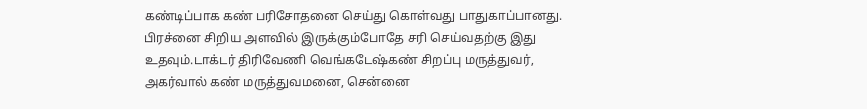கண்டிப்பாக கண் பரிசோதனை செய்து கொள்வது பாதுகாப்பானது. பிரச்னை சிறிய அளவில் இருக்கும்போதே சரி செய்வதற்கு இது உதவும்.டாக்டர் திரிவேணி வெங்கடேஷ்கண் சிறப்பு மருத்துவர், அகர்வால் கண் மருத்துவமனை, சென்னை